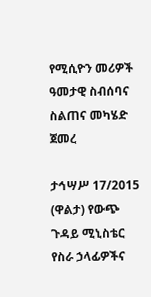የሚሲዮን መሪዎች ዓመታዊ ስብሰባና ስልጠና መካሄድ ጀመረ

ታኅሣሥ 17/2015 (ዋልታ) የውጭ ጉዳይ ሚኒስቴር የስራ ኃላፊዎችና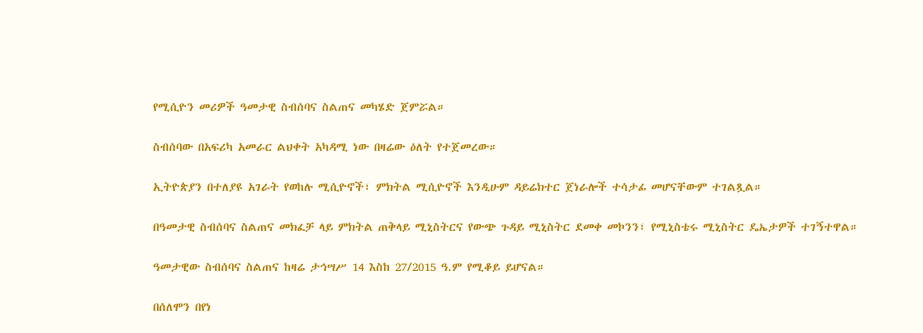የሚሲዮን መሪዎች ዓመታዊ ስብሰባና ስልጠና መካሄድ ጀምሯል።

ስብሰባው በአፍሪካ አመራር ልህቀት አካዳሚ ነው በዛሬው ዕለት የተጀመረው።

ኢትዮጵያን በተለያዩ አገራት የወከሉ ሚሲዮኖች፣ ምክትል ሚሲዮኖች እንዲሁም ዳይሬክተር ጀነራሎች ተሳታፊ መሆናቸውም ተገልጿል።

በዓመታዊ ስብሰባና ስልጠና መክፈቻ ላይ ምክትል ጠቅላይ ሚኒስትርና የውጭ ጉዳይ ሚኒስትር ደመቀ መኮንን፣ የሚኒስቴሩ ሚኒስትር ዴኤታዎች ተገኝተዋል።

ዓመታዊው ስብሰባና ስልጠና ከዛሬ ታኅሣሥ 14 እስከ 27/2015 ዓ.ም የሚቆይ ይሆናል።

በሰለሞን በየነ